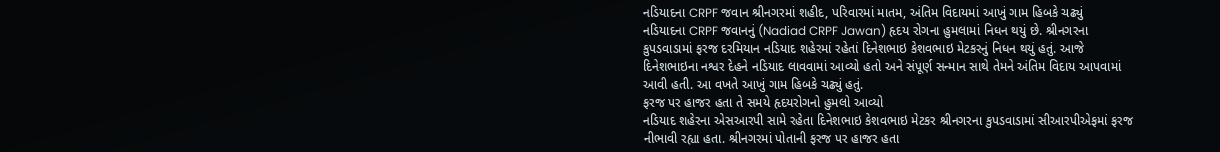નડિયાદના CRPF જવાન શ્રીનગરમાં શહીદ, પરિવારમાં માતમ, અંતિમ વિદાયમાં આખું ગામ હિબકે ચઢ્યું
નડિયાદના CRPF જવાનનું (Nadiad CRPF Jawan) હૃદય રોગના હુમલામાં નિધન થયું છે. શ્રીનગરના કુપડવાડામાં ફરજ દરમિયાન નડિયાદ શહેરમાં રહેતાં દિનેશભાઇ કેશવભાઇ મેટકરનું નિધન થયું હતું. આજે દિનેશભાઇના નશ્વર દેહને નડિયાદ લાવવામાં આવ્યો હતો અને સંપૂર્ણ સન્માન સાથે તેમને અંતિમ વિદાય આપવામાં આવી હતી. આ વખતે આખું ગામ હિબકે ચઢ્યું હતું.
ફરજ પર હાજર હતા તે સમયે હૃદયરોગનો હુમલો આવ્યો
નડિયાદ શહેરના એસઆરપી સામે રહેતા દિનેશભાઇ કેશવભાઇ મેટકર શ્રીનગરના કુપડવાડામાં સીઆરપીએફમાં ફરજ નીભાવી રહ્યા હતા. શ્રીનગરમાં પોતાની ફરજ પર હાજર હતા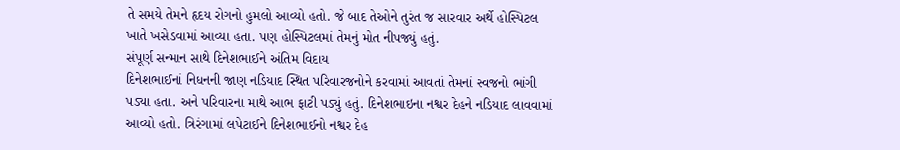તે સમયે તેમને હૃદય રોગનો હુમલો આવ્યો હતો. જે બાદ તેઓને તુરંત જ સારવાર અર્થે હોસ્પિટલ ખાતે ખસેડવામાં આવ્યા હતા. પણ હોસ્પિટલમાં તેમનું મોત નીપજ્યું હતું.
સંપૂર્ણ સન્માન સાથે દિનેશભાઈને અંતિમ વિદાય
દિનેશભાઈનાં નિધનની જાણ નડિયાદ સ્થિત પરિવારજનોને કરવામાં આવતાં તેમનાં સ્વજનો ભાંગી પડ્યા હતા. અને પરિવારના માથે આભ ફાટી પડ્યું હતું. દિનેશભાઇના નશ્વર દેહને નડિયાદ લાવવામાં આવ્યો હતો. ત્રિરંગામાં લપેટાઈને દિનેશભાઈનો નશ્વર દેહ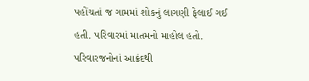પહોંચતાં જ ગામમાં શોકનું લાગણી ફેલાઈ ગઈ હતી. પરિવારમાં માતમનો માહોલ હતો. પરિવારજનોનાં આક્રંદથી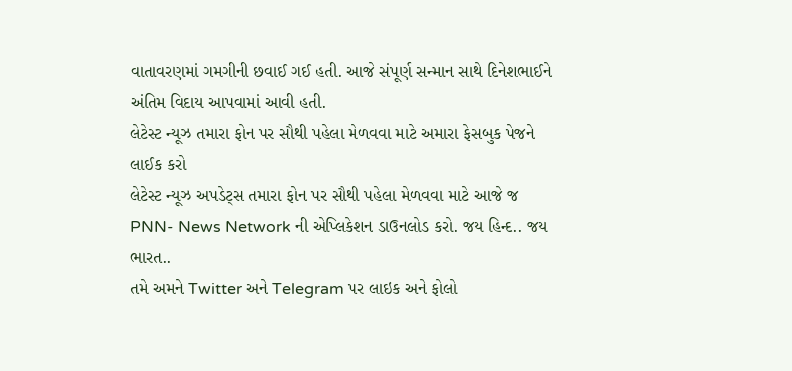વાતાવરણમાં ગમગીની છવાઈ ગઈ હતી. આજે સંપૂર્ણ સન્માન સાથે દિનેશભાઈને અંતિમ વિદાય આપવામાં આવી હતી.
લેટેસ્ટ ન્યૂઝ તમારા ફોન પર સૌથી પહેલા મેળવવા માટે અમારા ફેસબુક પેજને લાઈક કરો
લેટેસ્ટ ન્યૂઝ અપડેટ્સ તમારા ફોન પર સૌથી પહેલા મેળવવા માટે આજે જ PNN- News Network ની એપ્લિકેશન ડાઉનલોડ કરો. જય હિન્દ.. જય ભારત..
તમે અમને Twitter અને Telegram પર લાઇક અને ફોલો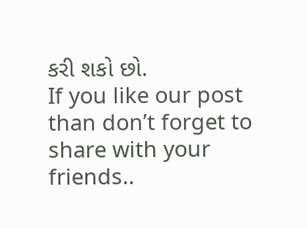કરી શકો છો.
If you like our post than don’t forget to share with your friends..